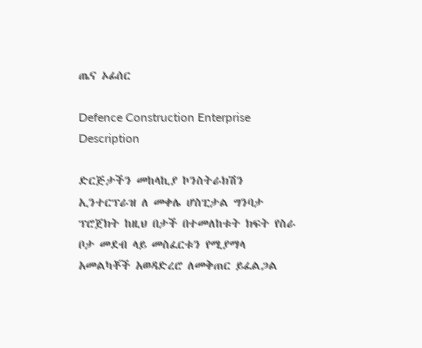ጤና ኦፊሰር

Defence Construction Enterprise
Description

ድርጅታችን መከላኪያ ኮንስትራክሽን ኢንተርፕራዝ ለ መቀሌ ሆስፒታል ግንባታ ፕሮጀክት ከዚህ በታች በተመለከቱት ክፍት የስራ ቦታ መደብ ላይ መስፈርቱን የሚያማላ አመልካቾች አወዳድረሮ ለመቅጠር ይፈልጋል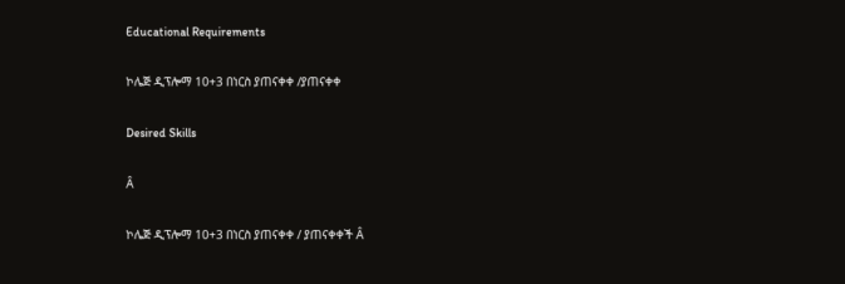Educational Requirements

ኮሌጅ ዲፕሎማ 10+3 በነርስ ያጠናቀቀ /ያጠናቀቀ

Desired Skills

Â

ኮሌጅ ዲፕሎማ 10+3 በነርስ ያጠናቀቀ / ያጠናቀቀች Â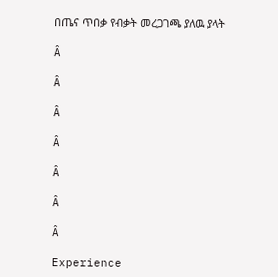በጤና ጥበቃ የብቃት መረጋገጫ ያለዉ ያላት

Â

Â

Â

Â

Â

Â

Â

Experience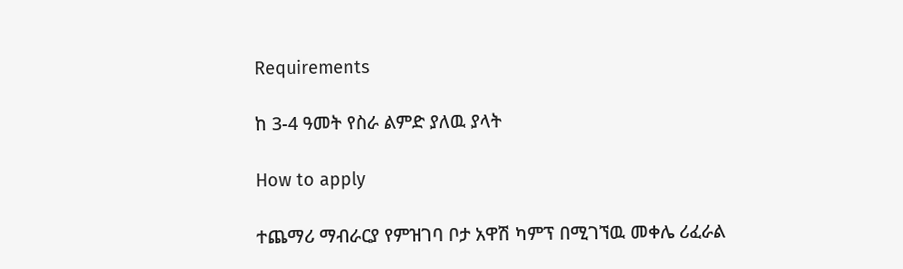Requirements

ከ 3-4 ዓመት የስራ ልምድ ያለዉ ያላት

How to apply

ተጨማሪ ማብራርያ የምዝገባ ቦታ አዋሽ ካምፕ በሚገኘዉ መቀሌ ሪፈራል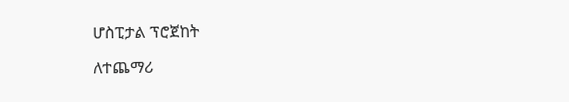ሆስፒታል ፕሮጀከት

ለተጨማሪ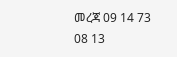መረጃ 09 14 73 08 13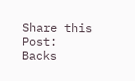Share this Post:
Backs